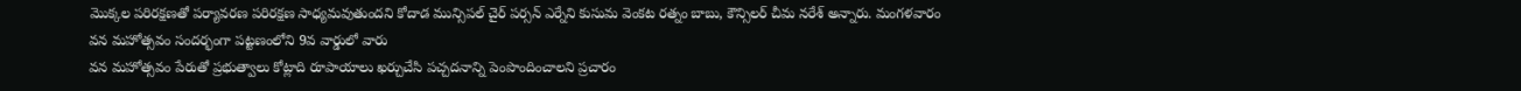మొక్కల పరిరక్షణతో పర్యావరణ పరిరక్షణ సాధ్యమవుతుందని కోదాడ మున్సిపల్ చైర్ పర్సన్ ఎర్నేని కుసుమ వెంకట రత్నం బాబు, కౌన్సిలర్ చీమ నరేశ్ అన్నారు. మంగళవారం వన మహోత్సవం సందర్భంగా పట్టణంలోని 9వ వార్డులో వారు
వన మహోత్సవం పేరుతో ప్రభుత్వాలు కోట్లాది రూపాయాలు ఖర్చుచేసి పచ్చదనాన్ని పెంపొందించాలని ప్రచారం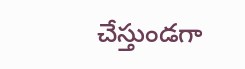చేస్తుండగా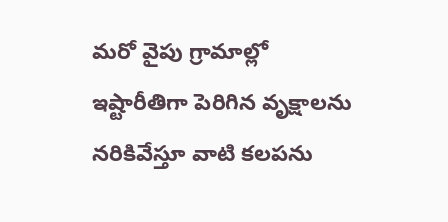మరో వైపు గ్రామాల్లో ఇష్టారీతిగా పెరిగిన వృక్షాలను నరికివేస్తూ వాటి కలపను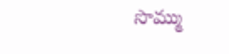సొమ్ము